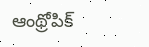ఆంథ్రోపిక్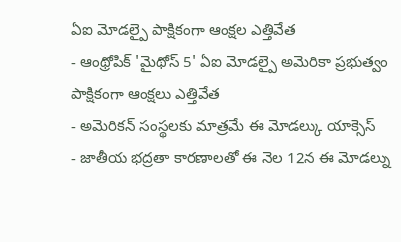ఏఐ మోడల్పై పాక్షికంగా ఆంక్షల ఎత్తివేత
- ఆంథ్రోపిక్ 'మైథోస్ 5' ఏఐ మోడల్పై అమెరికా ప్రభుత్వం పాక్షికంగా ఆంక్షలు ఎత్తివేత
- అమెరికన్ సంస్థలకు మాత్రమే ఈ మోడల్కు యాక్సెస్
- జాతీయ భద్రతా కారణాలతో ఈ నెల 12న ఈ మోడల్ను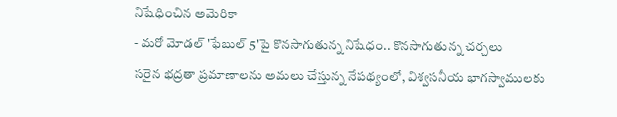నిషేధించిన అమెరికా
- మరో మోడల్ 'ఫేబుల్ 5'పై కొనసాగుతున్న నిషేధం.. కొనసాగుతున్న చర్చలు
సరైన భద్రతా ప్రమాణాలను అమలు చేస్తున్న నేపథ్యంలో, విశ్వసనీయ భాగస్వాములకు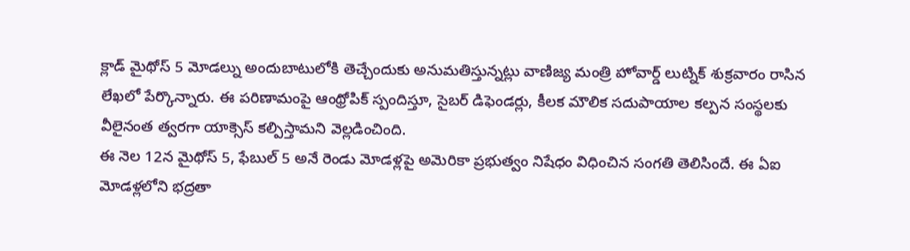క్లాడ్ మైథోస్ 5 మోడల్ను అందుబాటులోకి తెచ్చేందుకు అనుమతిస్తున్నట్లు వాణిజ్య మంత్రి హోవార్డ్ లుట్నిక్ శుక్రవారం రాసిన లేఖలో పేర్కొన్నారు. ఈ పరిణామంపై ఆంథ్రోపిక్ స్పందిస్తూ, సైబర్ డిఫెండర్లు, కీలక మౌలిక సదుపాయాల కల్పన సంస్థలకు వీలైనంత త్వరగా యాక్సెస్ కల్పిస్తామని వెల్లడించింది.
ఈ నెల 12న మైథోస్ 5, ఫేబుల్ 5 అనే రెండు మోడళ్లపై అమెరికా ప్రభుత్వం నిషేధం విధించిన సంగతి తెలిసిందే. ఈ ఏఐ మోడళ్లలోని భద్రతా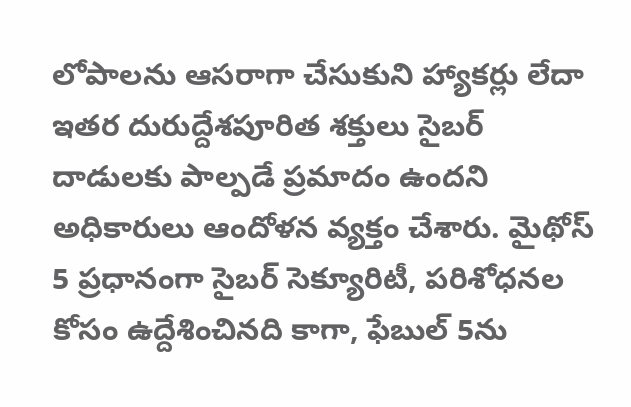లోపాలను ఆసరాగా చేసుకుని హ్యాకర్లు లేదా ఇతర దురుద్దేశపూరిత శక్తులు సైబర్ దాడులకు పాల్పడే ప్రమాదం ఉందని అధికారులు ఆందోళన వ్యక్తం చేశారు. మైథోస్ 5 ప్రధానంగా సైబర్ సెక్యూరిటీ, పరిశోధనల కోసం ఉద్దేశించినది కాగా, ఫేబుల్ 5ను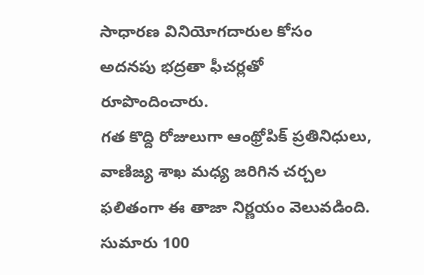సాధారణ వినియోగదారుల కోసం అదనపు భద్రతా ఫీచర్లతో రూపొందించారు.
గత కొద్ది రోజులుగా ఆంథ్రోపిక్ ప్రతినిధులు, వాణిజ్య శాఖ మధ్య జరిగిన చర్చల ఫలితంగా ఈ తాజా నిర్ణయం వెలువడింది. సుమారు 100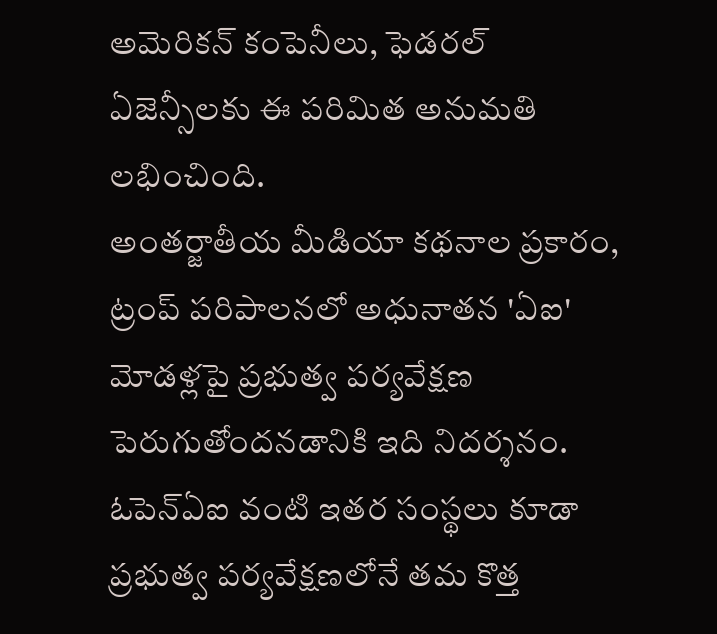అమెరికన్ కంపెనీలు, ఫెడరల్ ఏజెన్సీలకు ఈ పరిమిత అనుమతి లభించింది.
అంతర్జాతీయ మీడియా కథనాల ప్రకారం, ట్రంప్ పరిపాలనలో అధునాతన 'ఏఐ' మోడళ్లపై ప్రభుత్వ పర్యవేక్షణ పెరుగుతోందనడానికి ఇది నిదర్శనం. ఓపెన్ఏఐ వంటి ఇతర సంస్థలు కూడా ప్రభుత్వ పర్యవేక్షణలోనే తమ కొత్త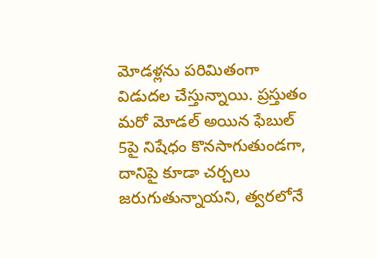మోడళ్లను పరిమితంగా విడుదల చేస్తున్నాయి. ప్రస్తుతం మరో మోడల్ అయిన ఫేబుల్ 5పై నిషేధం కొనసాగుతుండగా, దానిపై కూడా చర్చలు జరుగుతున్నాయని, త్వరలోనే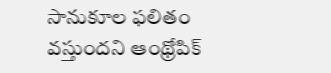సానుకూల ఫలితం వస్తుందని ఆంథ్రోపిక్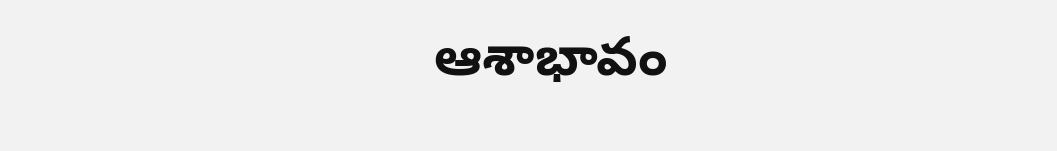ఆశాభావం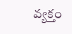వ్యక్తం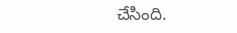చేసింది.